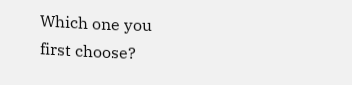Which one you first choose?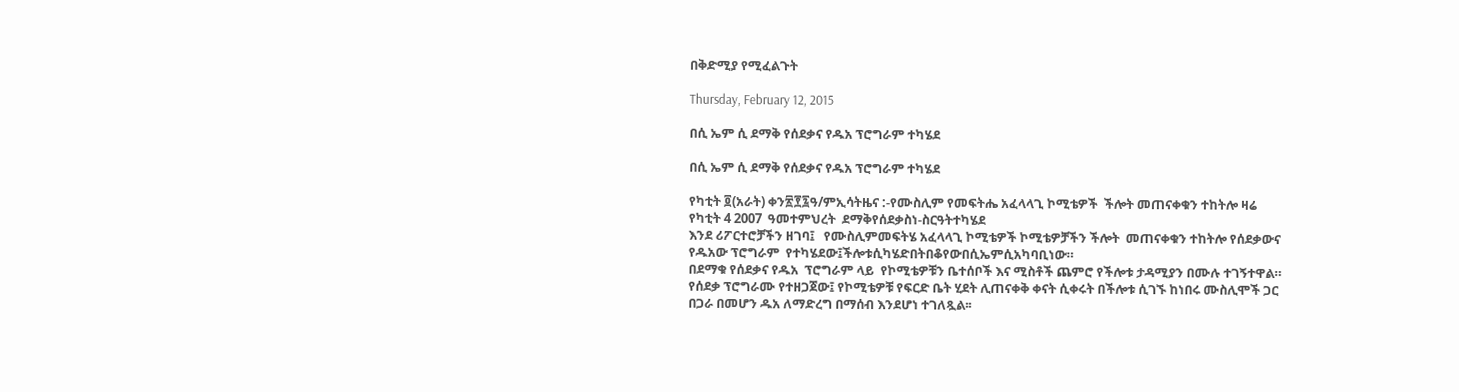በቅድሚያ የሚፈልጉት

Thursday, February 12, 2015

በሲ ኤም ሲ ደማቅ የሰደቃና የዱአ ፕሮግራም ተካሄደ

በሲ ኤም ሲ ደማቅ የሰደቃና የዱአ ፕሮግራም ተካሄደ

የካቲት ፬(አራት) ቀን፳፻፯ዓ/ምኢሳትዜና :-የሙስሊም የመፍትሔ አፈላላጊ ኮሚቴዎች  ችሎት መጠናቀቁን ተከትሎ ዛሬ የካቲት 4 2007  ዓመተምህረት  ደማቅየሰደቃስነ-ስርዓትተካሄደ
እንደ ሪፖርተሮቻችን ዘገባ፤   የሙስሊምመፍትሄ አፈላላጊ ኮሚቴዎች ኮሚቴዎቻችን ችሎት  መጠናቀቁን ተከትሎ የሰደቃውና የዱአው ፕሮግራም  የተካሄደው፤ችሎቱሲካሄድበትበቆየውበሲኤምሲአካባቢነው።
በደማቁ የሰደቃና የዱአ  ፕሮግራም ላይ  የኮሚቴዎቹን ቤተሰቦች እና ሚስቶች ጨምሮ የችሎቱ ታዳሚያን በሙሉ ተገኝተዋል።
የሰደቃ ፕሮግራሙ የተዘጋጀው፤ የኮሚቴዎቹ የፍርድ ቤት ሂደት ሊጠናቀቅ ቀናት ሲቀሩት በችሎቱ ሲገኙ ከነበሩ ሙስሊሞች ጋር በጋራ በመሆን ዱአ ለማድረግ በማሰብ እንደሆነ ተገለጿል፡፡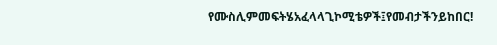የሙስሊምመፍትሄአፈላላጊኮሚቴዎች፤የመብታችንይከበር!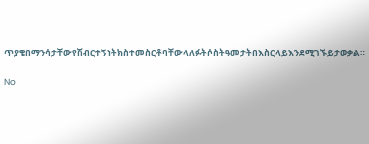ጥያቄበማንሳታቸውየሽብርተኝነትክስተመስርቶባቸውላለፉትሶስትዓመታትበእስርላይእንደሚገኙይታወቃል።

No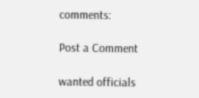comments:

Post a Comment

wanted officials